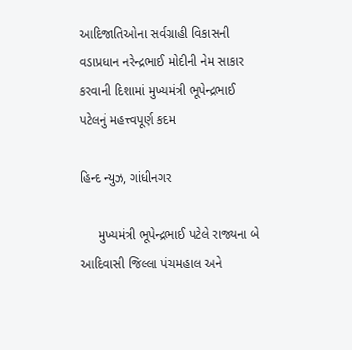આદિજાતિઓના સર્વગ્રાહી વિકાસની વડાપ્રધાન નરેન્દ્રભાઈ મોદીની નેમ સાકાર કરવાની દિશામાં મુખ્યમંત્રી ભૂપેન્દ્રભાઈ પટેલનું મહત્ત્વપૂર્ણ કદમ

હિન્દ ન્યુઝ, ગાંધીનગર

     મુખ્યમંત્રી ભૂપેન્દ્રભાઈ પટેલે રાજ્યના બે આદિવાસી જિલ્લા પંચમહાલ અને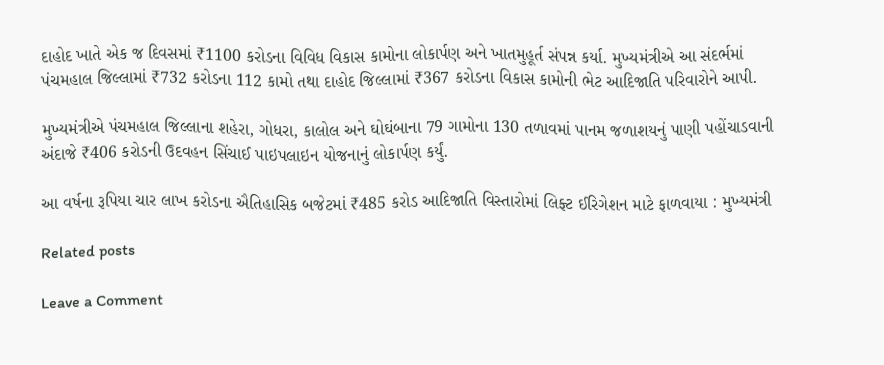દાહોદ ખાતે એક જ દિવસમાં ₹1100 કરોડના વિવિધ વિકાસ કામોના લોકાર્પણ અને ખાતમુહૂર્ત સંપન્ન કર્યા. મુખ્યમંત્રીએ આ સંદર્ભમાં પંચમહાલ જિલ્લામાં ₹732 કરોડના 112 કામો તથા દાહોદ જિલ્લામાં ₹367 કરોડના વિકાસ કામોની ભેટ આદિજાતિ પરિવારોને આપી.

મુખ્યમંત્રીએ પંચમહાલ જિલ્લાના શહેરા, ગોધરા, કાલોલ અને ઘોઘંબાના 79 ગામોના 130 તળાવમાં પાનમ જળાશયનું પાણી પહોંચાડવાની અંદાજે ₹406 કરોડની ઉદવહન સિંચાઈ પાઇપલાઇન યોજનાનું લોકાર્પણ કર્યું.

આ વર્ષના રૂપિયા ચાર લાખ કરોડના ઐતિહાસિક બજેટમાં ₹485 કરોડ આદિજાતિ વિસ્તારોમાં લિફ્ટ ઈરિગેશન માટે ફાળવાયા : મુખ્યમંત્રી

Related posts

Leave a Comment